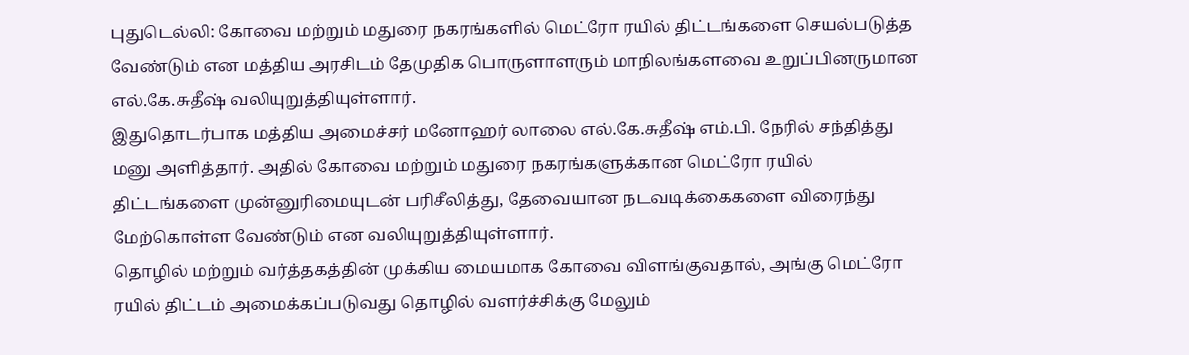புதுடெல்லி: கோவை மற்றும் மதுரை நகரங்களில் மெட்ரோ ரயில் திட்டங்களை செயல்படுத்த வேண்டும் என மத்திய அரசிடம் தேமுதிக பொருளாளரும் மாநிலங்களவை உறுப்பினருமான எல்.கே.சுதீஷ் வலியுறுத்தியுள்ளார்.
இதுதொடர்பாக மத்திய அமைச்சர் மனோஹர் லாலை எல்.கே.சுதீஷ் எம்.பி. நேரில் சந்தித்து மனு அளித்தார். அதில் கோவை மற்றும் மதுரை நகரங்களுக்கான மெட்ரோ ரயில் திட்டங்களை முன்னுரிமையுடன் பரிசீலித்து, தேவையான நடவடிக்கைகளை விரைந்து மேற்கொள்ள வேண்டும் என வலியுறுத்தியுள்ளார்.
தொழில் மற்றும் வர்த்தகத்தின் முக்கிய மையமாக கோவை விளங்குவதால், அங்கு மெட்ரோ ரயில் திட்டம் அமைக்கப்படுவது தொழில் வளர்ச்சிக்கு மேலும்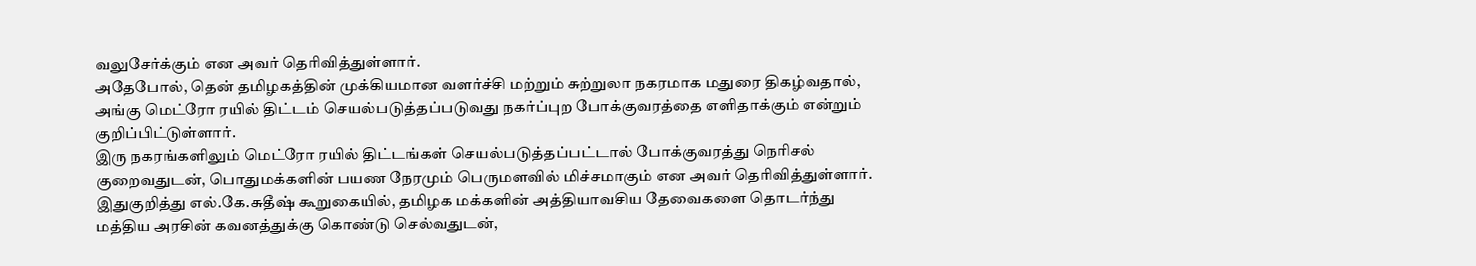வலுசேர்க்கும் என அவர் தெரிவித்துள்ளார்.
அதேபோல், தென் தமிழகத்தின் முக்கியமான வளர்ச்சி மற்றும் சுற்றுலா நகரமாக மதுரை திகழ்வதால், அங்கு மெட்ரோ ரயில் திட்டம் செயல்படுத்தப்படுவது நகர்ப்புற போக்குவரத்தை எளிதாக்கும் என்றும் குறிப்பிட்டுள்ளார்.
இரு நகரங்களிலும் மெட்ரோ ரயில் திட்டங்கள் செயல்படுத்தப்பட்டால் போக்குவரத்து நெரிசல் குறைவதுடன், பொதுமக்களின் பயண நேரமும் பெருமளவில் மிச்சமாகும் என அவர் தெரிவித்துள்ளார்.
இதுகுறித்து எல்.கே.சுதீஷ் கூறுகையில், தமிழக மக்களின் அத்தியாவசிய தேவைகளை தொடர்ந்து மத்திய அரசின் கவனத்துக்கு கொண்டு செல்வதுடன்,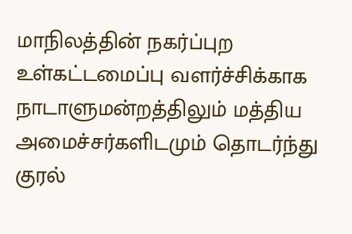மாநிலத்தின் நகர்ப்புற உள்கட்டமைப்பு வளர்ச்சிக்காக நாடாளுமன்றத்திலும் மத்திய அமைச்சர்களிடமும் தொடர்ந்து குரல்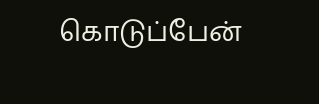கொடுப்பேன்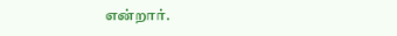என்றார்.